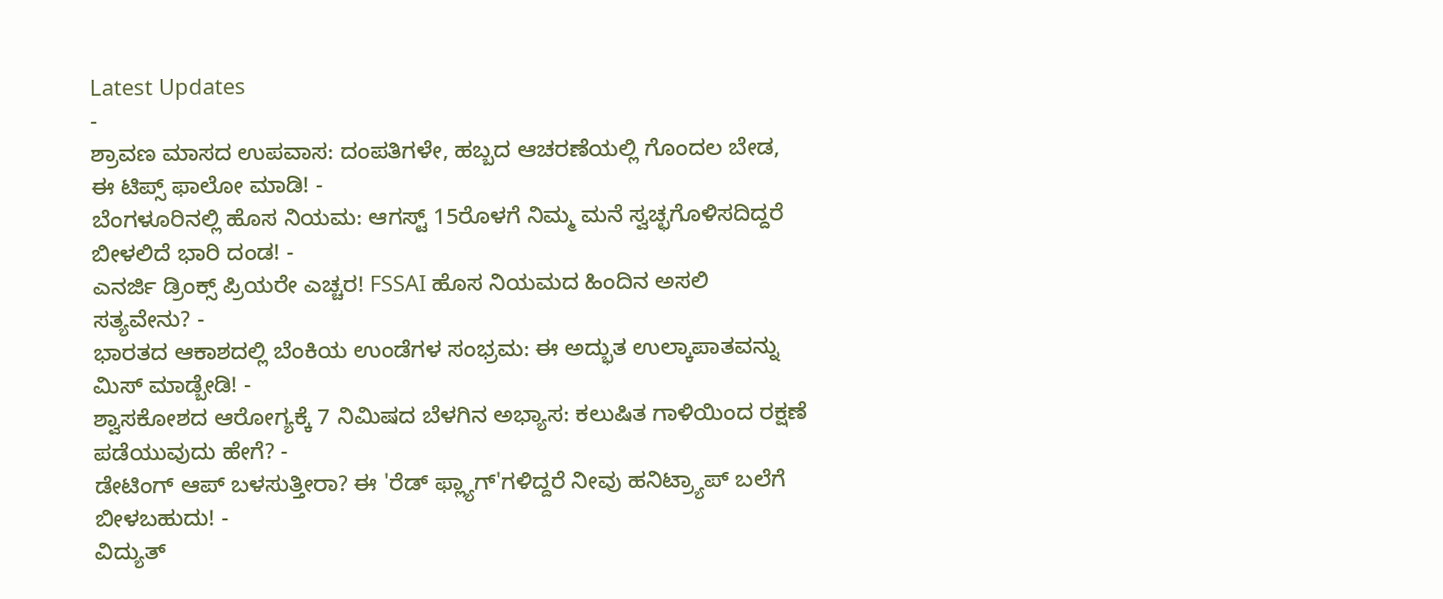Latest Updates
-
ಶ್ರಾವಣ ಮಾಸದ ಉಪವಾಸ: ದಂಪತಿಗಳೇ, ಹಬ್ಬದ ಆಚರಣೆಯಲ್ಲಿ ಗೊಂದಲ ಬೇಡ, ಈ ಟಿಪ್ಸ್ ಫಾಲೋ ಮಾಡಿ! -
ಬೆಂಗಳೂರಿನಲ್ಲಿ ಹೊಸ ನಿಯಮ: ಆಗಸ್ಟ್ 15ರೊಳಗೆ ನಿಮ್ಮ ಮನೆ ಸ್ವಚ್ಛಗೊಳಿಸದಿದ್ದರೆ ಬೀಳಲಿದೆ ಭಾರಿ ದಂಡ! -
ಎನರ್ಜಿ ಡ್ರಿಂಕ್ಸ್ ಪ್ರಿಯರೇ ಎಚ್ಚರ! FSSAI ಹೊಸ ನಿಯಮದ ಹಿಂದಿನ ಅಸಲಿ ಸತ್ಯವೇನು? -
ಭಾರತದ ಆಕಾಶದಲ್ಲಿ ಬೆಂಕಿಯ ಉಂಡೆಗಳ ಸಂಭ್ರಮ: ಈ ಅದ್ಭುತ ಉಲ್ಕಾಪಾತವನ್ನು ಮಿಸ್ ಮಾಡ್ಬೇಡಿ! -
ಶ್ವಾಸಕೋಶದ ಆರೋಗ್ಯಕ್ಕೆ 7 ನಿಮಿಷದ ಬೆಳಗಿನ ಅಭ್ಯಾಸ: ಕಲುಷಿತ ಗಾಳಿಯಿಂದ ರಕ್ಷಣೆ ಪಡೆಯುವುದು ಹೇಗೆ? -
ಡೇಟಿಂಗ್ ಆಪ್ ಬಳಸುತ್ತೀರಾ? ಈ 'ರೆಡ್ ಫ್ಲ್ಯಾಗ್'ಗಳಿದ್ದರೆ ನೀವು ಹನಿಟ್ರ್ಯಾಪ್ ಬಲೆಗೆ ಬೀಳಬಹುದು! -
ವಿದ್ಯುತ್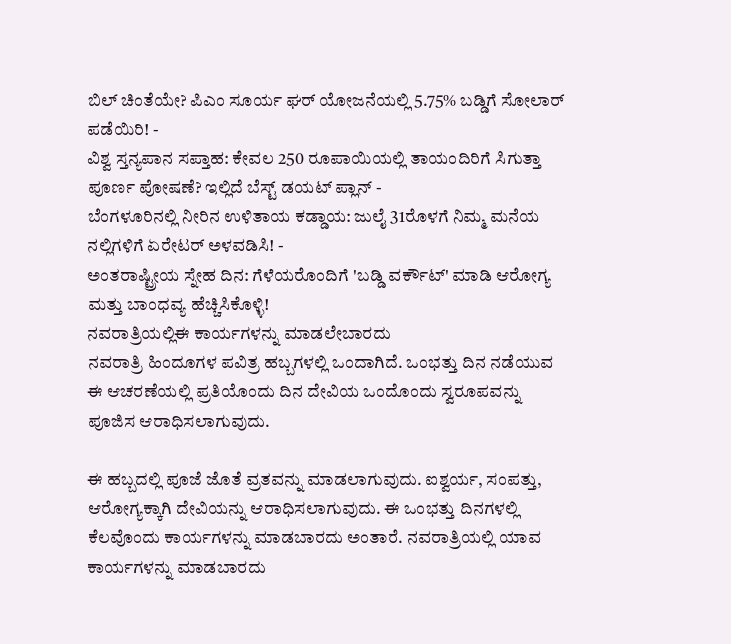ಬಿಲ್ ಚಿಂತೆಯೇ? ಪಿಎಂ ಸೂರ್ಯ ಘರ್ ಯೋಜನೆಯಲ್ಲಿ 5.75% ಬಡ್ಡಿಗೆ ಸೋಲಾರ್ ಪಡೆಯಿರಿ! -
ವಿಶ್ವ ಸ್ತನ್ಯಪಾನ ಸಪ್ತಾಹ: ಕೇವಲ 250 ರೂಪಾಯಿಯಲ್ಲಿ ತಾಯಂದಿರಿಗೆ ಸಿಗುತ್ತಾ ಪೂರ್ಣ ಪೋಷಣೆ? ಇಲ್ಲಿದೆ ಬೆಸ್ಟ್ ಡಯಟ್ ಪ್ಲಾನ್ -
ಬೆಂಗಳೂರಿನಲ್ಲಿ ನೀರಿನ ಉಳಿತಾಯ ಕಡ್ಡಾಯ: ಜುಲೈ 31ರೊಳಗೆ ನಿಮ್ಮ ಮನೆಯ ನಲ್ಲಿಗಳಿಗೆ ಏರೇಟರ್ ಅಳವಡಿಸಿ! -
ಅಂತರಾಷ್ಟ್ರೀಯ ಸ್ನೇಹ ದಿನ: ಗೆಳೆಯರೊಂದಿಗೆ 'ಬಡ್ಡಿ ವರ್ಕೌಟ್' ಮಾಡಿ ಆರೋಗ್ಯ ಮತ್ತು ಬಾಂಧವ್ಯ ಹೆಚ್ಚಿಸಿಕೊಳ್ಳಿ!
ನವರಾತ್ರಿಯಲ್ಲಿಈ ಕಾರ್ಯಗಳನ್ನು ಮಾಡಲೇಬಾರದು
ನವರಾತ್ರಿ ಹಿಂದೂಗಳ ಪವಿತ್ರ ಹಬ್ಬಗಳಲ್ಲಿ ಒಂದಾಗಿದೆ. ಒಂಭತ್ತು ದಿನ ನಡೆಯುವ ಈ ಆಚರಣೆಯಲ್ಲಿ ಪ್ರತಿಯೊಂದು ದಿನ ದೇವಿಯ ಒಂದೊಂದು ಸ್ವರೂಪವನ್ನು ಪೂಜಿಸ ಆರಾಧಿಸಲಾಗುವುದು.

ಈ ಹಬ್ಬದಲ್ಲಿ ಪೂಜೆ ಜೊತೆ ವ್ರತವನ್ನು ಮಾಡಲಾಗುವುದು. ಐಶ್ವರ್ಯ, ಸಂಪತ್ತು, ಆರೋಗ್ಯಕ್ಕಾಗಿ ದೇವಿಯನ್ನು ಆರಾಧಿಸಲಾಗುವುದು. ಈ ಒಂಭತ್ತು ದಿನಗಳಲ್ಲಿ ಕೆಲವೊಂದು ಕಾರ್ಯಗಳನ್ನು ಮಾಡಬಾರದು ಅಂತಾರೆ. ನವರಾತ್ರಿಯಲ್ಲಿ ಯಾವ ಕಾರ್ಯಗಳನ್ನು ಮಾಡಬಾರದು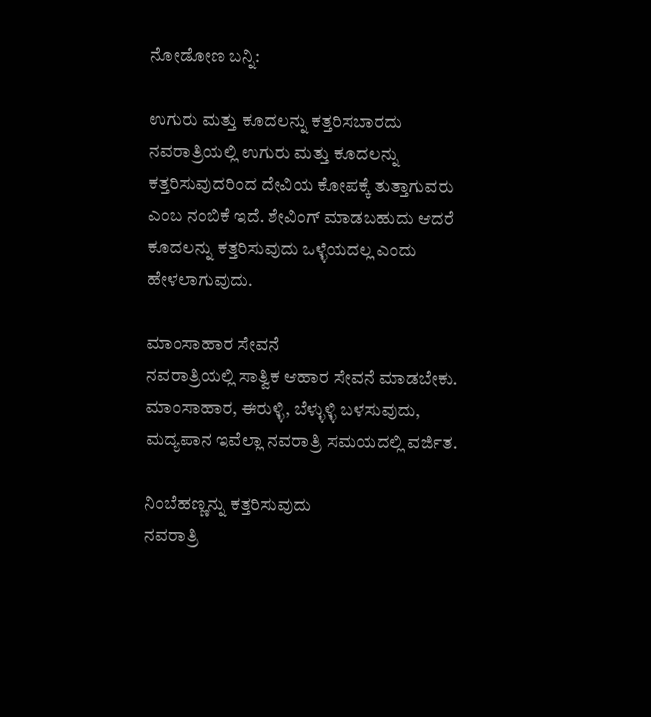ನೋಡೋಣ ಬನ್ನಿ:

ಉಗುರು ಮತ್ತು ಕೂದಲನ್ನು ಕತ್ತರಿಸಬಾರದು
ನವರಾತ್ರಿಯಲ್ಲಿ ಉಗುರು ಮತ್ತು ಕೂದಲನ್ನು ಕತ್ತರಿಸುವುದರಿಂದ ದೇವಿಯ ಕೋಪಕ್ಕೆ ತುತ್ತಾಗುವರು ಎಂಬ ನಂಬಿಕೆ ಇದೆ. ಶೇವಿಂಗ್ ಮಾಡಬಹುದು ಆದರೆ ಕೂದಲನ್ನು ಕತ್ತರಿಸುವುದು ಒಳ್ಳೆಯದಲ್ಲ ಎಂದು ಹೇಳಲಾಗುವುದು.

ಮಾಂಸಾಹಾರ ಸೇವನೆ
ನವರಾತ್ರಿಯಲ್ಲಿ ಸಾತ್ವಿಕ ಆಹಾರ ಸೇವನೆ ಮಾಡಬೇಕು. ಮಾಂಸಾಹಾರ, ಈರುಳ್ಳಿ, ಬೆಳ್ಳುಳ್ಳಿ ಬಳಸುವುದು, ಮದ್ಯಪಾನ ಇವೆಲ್ಲಾ ನವರಾತ್ರಿ ಸಮಯದಲ್ಲಿ ವರ್ಜಿತ.

ನಿಂಬೆಹಣ್ಣನ್ನು ಕತ್ತರಿಸುವುದು
ನವರಾತ್ರಿ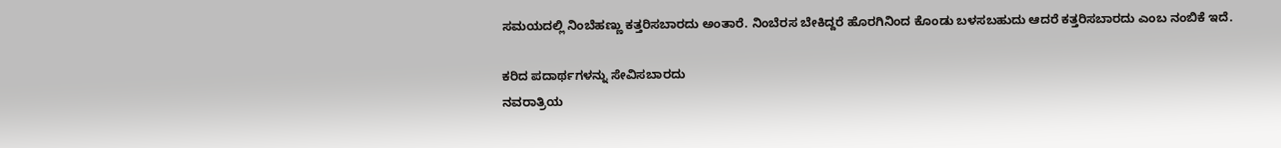ಸಮಯದಲ್ಲಿ ನಿಂಬೆಹಣ್ಣು ಕತ್ತರಿಸಬಾರದು ಅಂತಾರೆ. ನಿಂಬೆರಸ ಬೇಕಿದ್ದರೆ ಹೊರಗಿನಿಂದ ಕೊಂಡು ಬಳಸಬಹುದು ಆದರೆ ಕತ್ತರಿಸಬಾರದು ಎಂಬ ನಂಬಿಕೆ ಇದೆ.

ಕರಿದ ಪದಾರ್ಥಗಳನ್ನು ಸೇವಿಸಬಾರದು
ನವರಾತ್ರಿಯ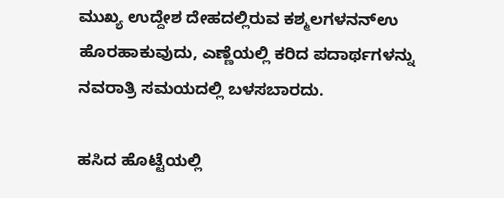ಮುಖ್ಯ ಉದ್ದೇಶ ದೇಹದಲ್ಲಿರುವ ಕಶ್ಮಲಗಳನನ್ಉ ಹೊರಹಾಕುವುದು, ಎಣ್ಣೆಯಲ್ಲಿ ಕರಿದ ಪದಾರ್ಥಗಳನ್ನು ನವರಾತ್ರಿ ಸಮಯದಲ್ಲಿ ಬಳಸಬಾರದು.

ಹಸಿದ ಹೊಟ್ಟೆಯಲ್ಲಿ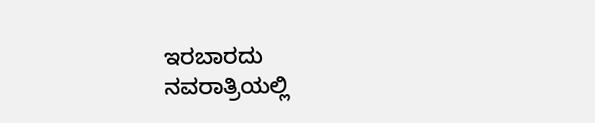ಇರಬಾರದು
ನವರಾತ್ರಿಯಲ್ಲಿ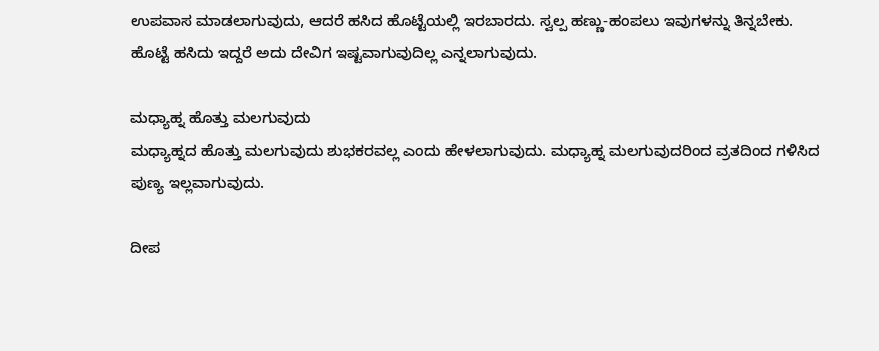ಉಪವಾಸ ಮಾಡಲಾಗುವುದು, ಆದರೆ ಹಸಿದ ಹೊಟ್ಟೆಯಲ್ಲಿ ಇರಬಾರದು. ಸ್ವಲ್ಪ ಹಣ್ಣು-ಹಂಪಲು ಇವುಗಳನ್ನು ತಿನ್ನಬೇಕು. ಹೊಟ್ಟೆ ಹಸಿದು ಇದ್ದರೆ ಅದು ದೇವಿಗ ಇಷ್ಟವಾಗುವುದಿಲ್ಲ ಎನ್ನಲಾಗುವುದು.

ಮಧ್ಯಾಹ್ನ ಹೊತ್ತು ಮಲಗುವುದು
ಮಧ್ಯಾಹ್ನದ ಹೊತ್ತು ಮಲಗುವುದು ಶುಭಕರವಲ್ಲ ಎಂದು ಹೇಳಲಾಗುವುದು. ಮಧ್ಯಾಹ್ನ ಮಲಗುವುದರಿಂದ ವ್ರತದಿಂದ ಗಳಿಸಿದ ಪುಣ್ಯ ಇಲ್ಲವಾಗುವುದು.

ದೀಪ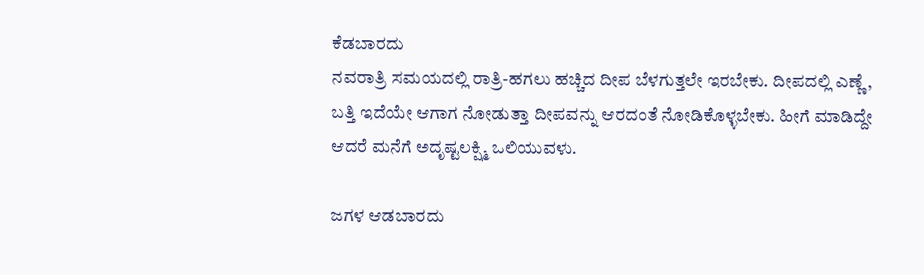ಕೆಡಬಾರದು
ನವರಾತ್ರಿ ಸಮಯದಲ್ಲಿ ರಾತ್ರಿ-ಹಗಲು ಹಚ್ಚಿದ ದೀಪ ಬೆಳಗುತ್ತಲೇ ಇರಬೇಕು. ದೀಪದಲ್ಲಿ ಎಣ್ಣೆ, ಬತ್ತಿ ಇದೆಯೇ ಆಗಾಗ ನೋಡುತ್ತಾ ದೀಪವನ್ನು ಆರದಂತೆ ನೋಡಿಕೊಳ್ಳಬೇಕು. ಹೀಗೆ ಮಾಡಿದ್ದೇ ಆದರೆ ಮನೆಗೆ ಅದೃಷ್ಟಲಕ್ಷ್ಮಿ ಒಲಿಯುವಳು.

ಜಗಳ ಆಡಬಾರದು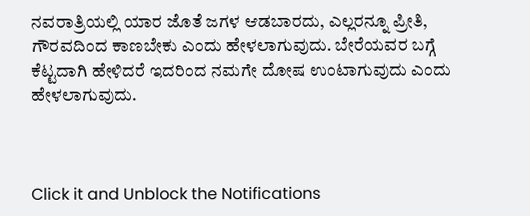ನವರಾತ್ರಿಯಲ್ಲಿ ಯಾರ ಜೊತೆ ಜಗಳ ಆಡಬಾರದು, ಎಲ್ಲರನ್ನೂ ಪ್ರೀತಿ, ಗೌರವದಿಂದ ಕಾಣಬೇಕು ಎಂದು ಹೇಳಲಾಗುವುದು. ಬೇರೆಯವರ ಬಗ್ಗೆ ಕೆಟ್ಟದಾಗಿ ಹೇಳಿದರೆ ಇದರಿಂದ ನಮಗೇ ದೋಷ ಉಂಟಾಗುವುದು ಎಂದು ಹೇಳಲಾಗುವುದು.



Click it and Unblock the Notifications